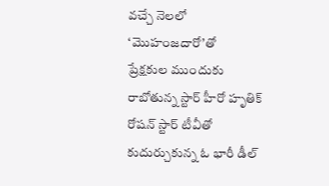వచ్చే నెలలో ‘మొహంజదారో’తో
ప్రేక్షకుల ముందుకు రాబోతున్న స్టార్ హీరో హృతిక్ రోషన్ స్టార్ టీవీతో
కుదుర్చుకున్న ఓ భారీ డీల్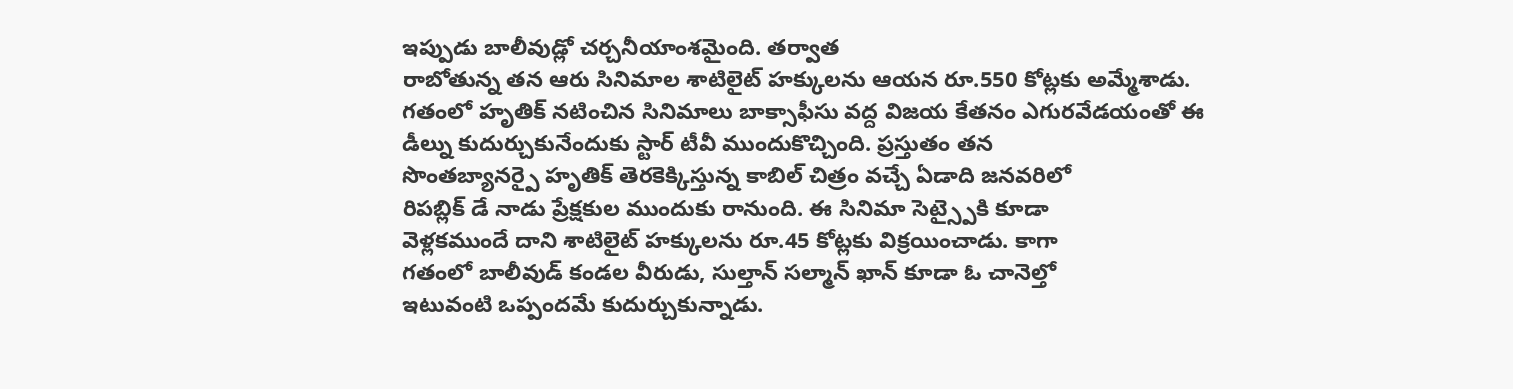ఇప్పుడు బాలీవుడ్లో చర్చనీయాంశమైంది. తర్వాత
రాబోతున్న తన ఆరు సినిమాల శాటిలైట్ హక్కులను ఆయన రూ.550 కోట్లకు అమ్మేశాడు.
గతంలో హృతిక్ నటించిన సినిమాలు బాక్సాఫీసు వద్ద విజయ కేతనం ఎగురవేడయంతో ఈ
డీల్ను కుదుర్చుకునేందుకు స్టార్ టీవీ ముందుకొచ్చింది. ప్రస్తుతం తన
సొంతబ్యానర్పై హృతిక్ తెరకెక్కిస్తున్న కాబిల్ చిత్రం వచ్చే ఏడాది జనవరిలో
రిపబ్లిక్ డే నాడు ప్రేక్షకుల ముందుకు రానుంది. ఈ సినిమా సెట్స్పైకి కూడా
వెళ్లకముందే దాని శాటిలైట్ హక్కులను రూ.45 కోట్లకు విక్రయించాడు. కాగా
గతంలో బాలీవుడ్ కండల వీరుడు, సుల్తాన్ సల్మాన్ ఖాన్ కూడా ఓ చానెల్తో
ఇటువంటి ఒప్పందమే కుదుర్చుకున్నాడు.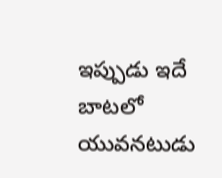ఇప్పుడు ఇదే బాటలో యువనటుడు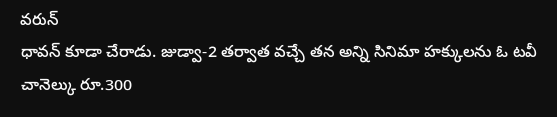వరున్
ధావన్ కూడా చేరాడు. జుడ్వా-2 తర్వాత వచ్చే తన అన్ని సినిమా హక్కులను ఓ టవీ
చానెల్కు రూ.300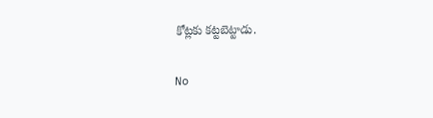కోట్లకు కట్టబెట్టాడు.

No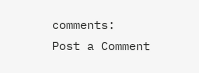comments:
Post a Comment